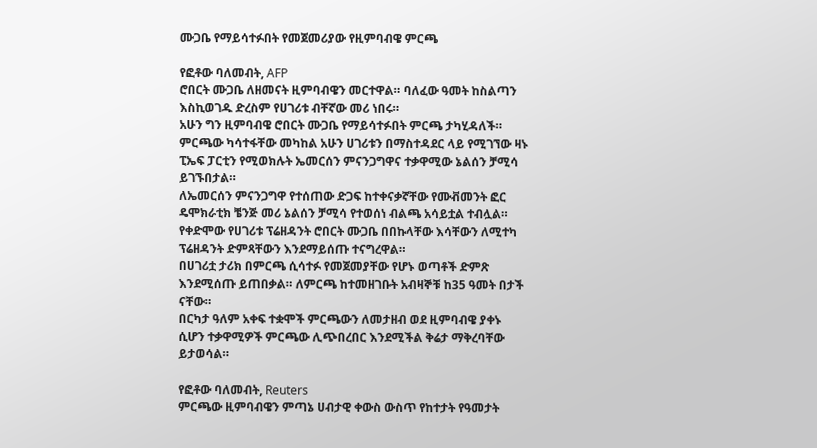ሙጋቤ የማይሳተፉበት የመጀመሪያው የዚምባብዌ ምርጫ

የፎቶው ባለመብት, AFP
ሮበርት ሙጋቤ ለዘመናት ዚምባብዌን መርተዋል። ባለፈው ዓመት ከስልጣን እስኪወገዱ ድረስም የሀገሪቱ ብቸኛው መሪ ነበሩ።
አሁን ግን ዚምባብዌ ሮበርት ሙጋቤ የማይሳተፉበት ምርጫ ታካሂዳለች። ምርጫው ካሳተፋቸው መካከል አሁን ሀገሪቱን በማስተዳደር ላይ የሚገኘው ዛኑ ፒኤፍ ፓርቲን የሚወክሉት ኤመርሰን ምናንጋግዋና ተቃዋሚው ኔልሰን ቻሚሳ ይገኙበታል።
ለኤመርሰን ምናንጋግዋ የተሰጠው ድጋፍ ከተቀናቃኛቸው የሙቭመንት ፎር ዴሞክራቲክ ቼንጅ መሪ ኔልሰን ቻሚሳ የተወሰነ ብልጫ አሳይቷል ተብሏል።
የቀድሞው የሀገሪቱ ፕሬዘዳንት ሮበርት ሙጋቤ በበኩላቸው እሳቸውን ለሚተካ ፕሬዘዳንት ድምጻቸውን እንደማይሰጡ ተናግረዋል።
በሀገሪቷ ታሪክ በምርጫ ሲሳተፉ የመጀመያቸው የሆኑ ወጣቶች ድምጽ እንደሚሰጡ ይጠበቃል። ለምርጫ ከተመዘገቡት አብዛኞቹ ከ35 ዓመት በታች ናቸው።
በርካታ ዓለም አቀፍ ተቋሞች ምርጫውን ለመታዘብ ወደ ዚምባብዌ ያቀኑ ሲሆን ተቃዋሚዎች ምርጫው ሊጭበረበር እንደሚችል ቅሬታ ማቅረባቸው ይታወሳል።

የፎቶው ባለመብት, Reuters
ምርጫው ዚምባብዌን ምጣኔ ሀብታዊ ቀውስ ውስጥ የከተታት የዓመታት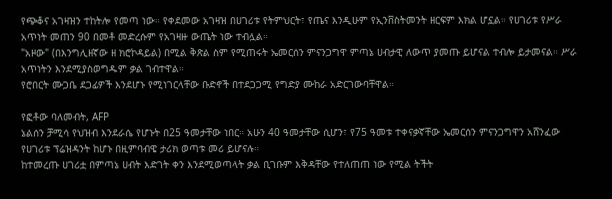የጭቆና አገዛዝን ተከትሎ የመጣ ነው። የቀደመው አገዛዝ በሀገሪቱ የትምህርት፣ የጤና እንዲሁም የኢንቨስትመንት ዘርፍም እክል ሆኗል። የሀገሪቱ የሥራ አጥነት መጠን 90 በመቶ መድረሱም የአገዛዙ ውጤት ነው ተብሏል።
"አዞው" (በእንግሊዘኛው ዘ ክሮኮዳይል) በሚል ቅጽል ስም የሚጠሩት ኤመርሰን ምናንጋግዋ ምጣኔ ሀብታዊ ለውጥ ያመጡ ይሆናል ተብሎ ይታመናል። ሥራ አጥነትን እንደሚያስወግዱም ቃል ገብተዋል።
የሮበርት ሙጋቤ ደጋፊዎች እንደሆኑ የሚነገርላቸው ቡድኖች በተደጋጋሚ የግድያ ሙከራ አድርገውባቸዋል።

የፎቶው ባለመብት, AFP
ኔልሰን ቻሚሳ የህዝብ እንደራሴ የሆኑት በ25 ዓመታቸው ነበር። አሁን 40 ዓመታቸው ሲሆን፣ የ75 ዓመቱ ተቀናቃኛቸው ኤመርሰን ምናንጋግዋን አሸንፈው የሀገሪቱ ፕሬዝዳንት ከሆኑ በዚምባብዌ ታሪክ ወጣቱ መሪ ይሆናሉ።
ከተመረጡ ሀገሪቷ በምጣኔ ሀብት እድገት ቀን እንደሚወጣላት ቃል ቢገቡም እቅዳቸው የተለጠጠ ነው የሚል ትችት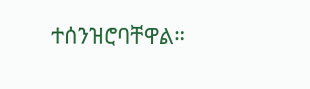ተሰንዝሮባቸዋል።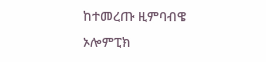ከተመረጡ ዚምባብዌ ኦሎምፒክ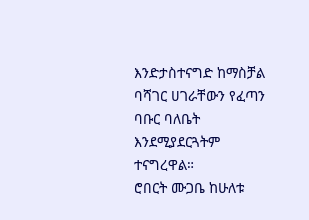እንድታስተናግድ ከማስቻል ባሻገር ሀገራቸውን የፈጣን ባቡር ባለቤት እንደሚያደርጓትም ተናግረዋል።
ሮበርት ሙጋቤ ከሁለቱ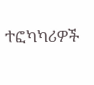ተፎካካሪዎች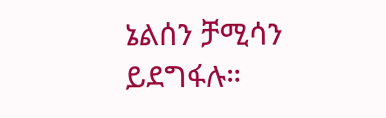ኔልሰን ቻሚሳን ይደግፋሉ።